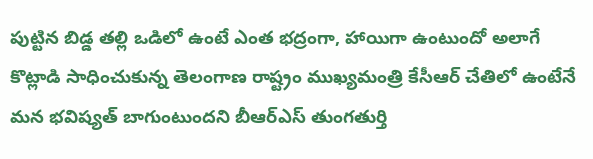పుట్టిన బిడ్డ తల్లి ఒడిలో ఉంటే ఎంత భద్రంగా, హాయిగా ఉంటుందో అలాగే కొట్లాడి సాధించుకున్న తెలంగాణ రాష్ట్రం ముఖ్యమంత్రి కేసీఆర్ చేతిలో ఉంటేనే మన భవిష్యత్ బాగుంటుందని బీఆర్ఎస్ తుంగతుర్తి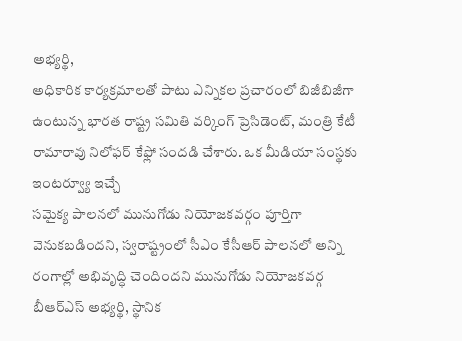అభ్యర్థి,
అధికారిక కార్యక్రమాలతో పాటు ఎన్నికల ప్రచారంలో బిజీబిజీగా ఉంటున్న భారత రాష్ట్ర సమితి వర్కింగ్ ప్రెసిడెంట్, మంత్రి కేటీ రామారావు నిలోఫర్ కేఫ్లో సందడి చేశారు. ఒక మీడియా సంస్థకు ఇంటర్వ్యూ ఇచ్చే
సమైక్య పాలనలో మునుగోడు నియోజకవర్గం పూర్తిగా వెనుకబడిందని, స్వరాష్ట్రంలో సీఎం కేసీఆర్ పాలనలో అన్ని రంగాల్లో అభివృద్ధి చెందిందని మునుగోడు నియోజకవర్గ బీఆర్ఎస్ అభ్యర్థి, స్థానిక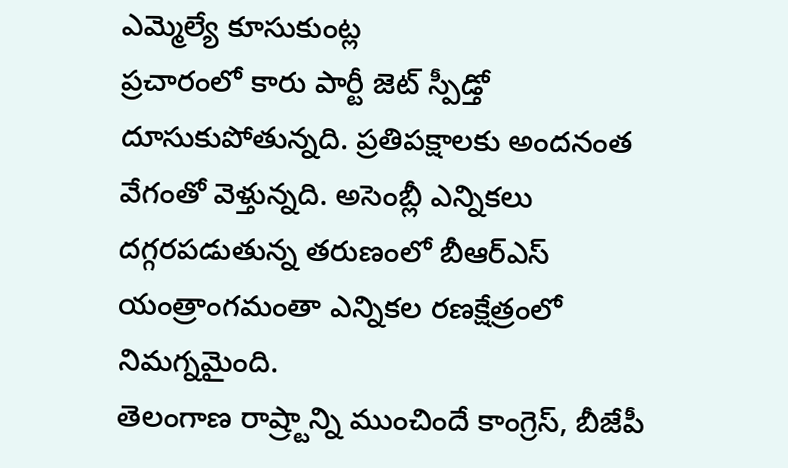ఎమ్మెల్యే కూసుకుంట్ల
ప్రచారంలో కారు పార్టీ జెట్ స్పీడ్తో దూసుకుపోతున్నది. ప్రతిపక్షాలకు అందనంత వేగంతో వెళ్తున్నది. అసెంబ్లీ ఎన్నికలు దగ్గరపడుతున్న తరుణంలో బీఆర్ఎస్ యంత్రాంగమంతా ఎన్నికల రణక్షేత్రంలో నిమగ్నమైంది.
తెలంగాణ రాష్ర్టాన్ని ముంచిందే కాంగ్రెస్, బీజేపీ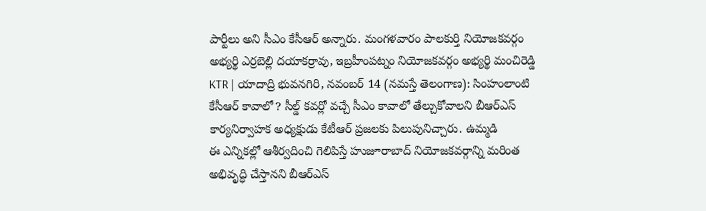పార్టీలు అని సీఎం కేసీఆర్ అన్నారు. మంగళవారం పాలకుర్తి నియోజకవర్గం అభ్యర్థి ఎర్రబెల్లి దయాకర్రావు, ఇబ్రహీంపట్నం నియోజకవర్గం అభ్యర్థి మంచిరెడ్డి
KTR | యాదాద్రి భువనగిరి, నవంబర్ 14 (నమస్తే తెలంగాణ): సింహంలాంటి కేసీఆర్ కావాలో? సీల్డ్ కవర్లో వచ్చే సీఎం కావాలో తేల్చుకోవాలని బీఆర్ఎస్ కార్యనిర్వాహక అధ్యక్షుడు కేటీఆర్ ప్రజలకు పిలుపునిచ్చారు. ఉమ్మడి
ఈ ఎన్నికల్లో ఆశీర్వదించి గెలిపిస్తే హుజూరాబాద్ నియోజకవర్గాన్ని మరింత అభివృద్ధి చేస్తానని బీఆర్ఎస్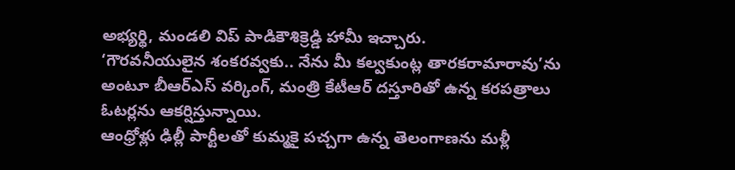అభ్యర్థి, మండలి విప్ పాడికౌశిక్రెడ్డి హామీ ఇచ్చారు.
‘గౌరవనీయులైన శంకరవ్వకు.. నేను మీ కల్వకుంట్ల తారకరామారావు’ను అంటూ బీఆర్ఎస్ వర్కింగ్, మంత్రి కేటీఆర్ దస్తూరితో ఉన్న కరపత్రాలు ఓటర్లను ఆకర్షిస్తున్నాయి.
ఆంధ్రోళ్లు ఢిల్లీ పార్టీలతో కుమ్మకై పచ్చగా ఉన్న తెలంగాణను మళ్లీ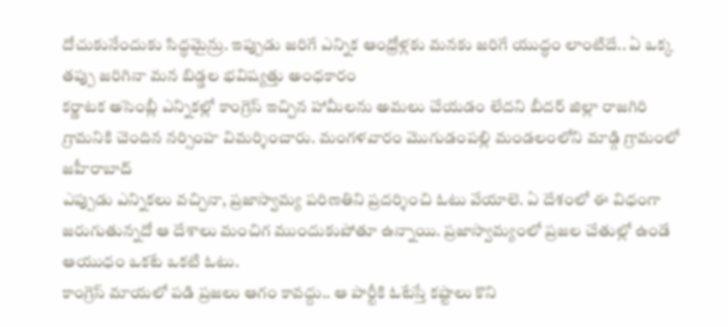దోచుకునేందుకు సిద్ధమైన్రు. ఇప్పుడు జరిగే ఎన్నిక ఆంధ్రోళ్లకు మనకు జరిగే యుద్ధం లాంటిదే.. ఏ ఒక్క తప్పు జరిగినా మన బిడ్డల భవిష్యత్తు అంధకారం
కర్ణాటక అసెంబ్లీ ఎన్నికల్లో కాంగ్రెస్ ఇచ్చిన హామీలను అమలు చేయడం లేదని బీదర్ జిల్లా రాజగిరి గ్రామనికి చెందిన నర్సింహ విమర్శించారు. మంగళవారం మొగుడంపల్లి మండలంలోని మాడ్గి గ్రామంలో జహీరాబాద్
ఎప్పుడు ఎన్నికలు వచ్చినా, ప్రజాస్వామ్య పరిణతిని ప్రదర్శించి ఓటు వేయాలె. ఏ దేశంలో ఈ విధంగా జరుగుతున్నదో ఆ దేశాలు మంచిగ ముందుకుపోతూ ఉన్నాయి. ప్రజాస్వామ్యంలో ప్రజల చేతుల్లో ఉండే ఆయుధం ఒకటే ఒకటి ఓటు.
కాంగ్రెస్ మాయలో పడి ప్రజలు ఆగం కావద్దు.. ఆ పార్టీకి ఓటేస్తే కష్టాలు కొని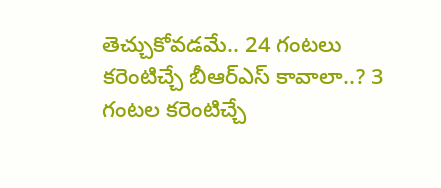తెచ్చుకోవడమే.. 24 గంటలు కరెంటిచ్చే బీఆర్ఎస్ కావాలా..? 3 గంటల కరెంటిచ్చే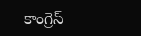కాంగ్రెస్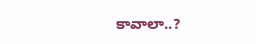కావాలా..?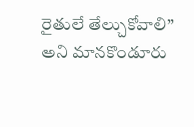రైతులే తేల్చుకోవాలి” అని మానకొండూరు